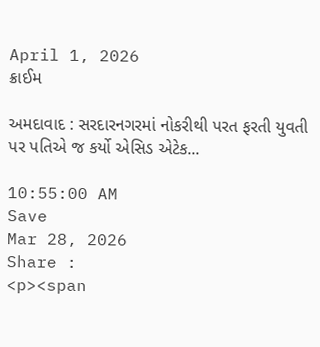April 1, 2026
ક્રાઈમ

અમદાવાદ : સરદારનગરમાં નોકરીથી પરત ફરતી યુવતી પર પતિએ જ કર્યો એસિડ એટેક...

10:55:00 AM
Save
Mar 28, 2026
Share :
<p><span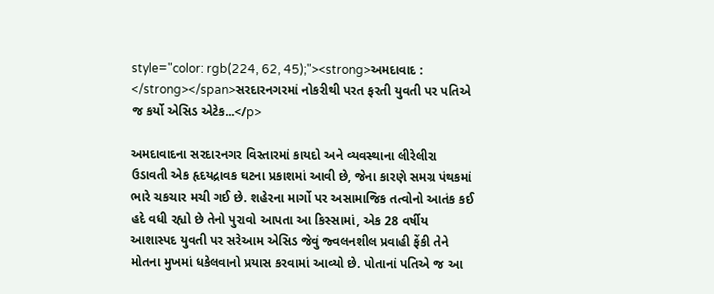style="color: rgb(224, 62, 45);"><strong>અમદાવાદ : </strong></span>સરદારનગરમાં નોકરીથી પરત ફરતી યુવતી પર પતિએ જ કર્યો એસિડ એટેક...</p>

અમદાવાદના સરદારનગર વિસ્તારમાં કાયદો અને વ્યવસ્થાના લીરેલીરા ઉડાવતી એક હૃદયદ્રાવક ઘટના પ્રકાશમાં આવી છે, જેના કારણે સમગ્ર પંથકમાં ભારે ચકચાર મચી ગઈ છે. શહેરના માર્ગો પર અસામાજિક તત્વોનો આતંક કઈ હદે વધી રહ્યો છે તેનો પુરાવો આપતા આ કિસ્સામાં, એક 28 વર્ષીય આશાસ્પદ યુવતી પર સરેઆમ એસિડ જેવું જ્વલનશીલ પ્રવાહી ફેંકી તેને મોતના મુખમાં ધકેલવાનો પ્રયાસ કરવામાં આવ્યો છે. પોતાનાં પતિએ જ આ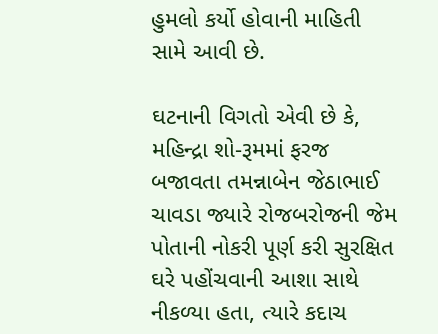હુમલો કર્યો હોવાની માહિતી સામે આવી છે.

ઘટનાની વિગતો એવી છે કે, મહિન્દ્રા શો-રૂમમાં ફરજ બજાવતા તમન્નાબેન જેઠાભાઈ ચાવડા જ્યારે રોજબરોજની જેમ પોતાની નોકરી પૂર્ણ કરી સુરક્ષિત ઘરે પહોંચવાની આશા સાથે નીકળ્યા હતા, ત્યારે કદાચ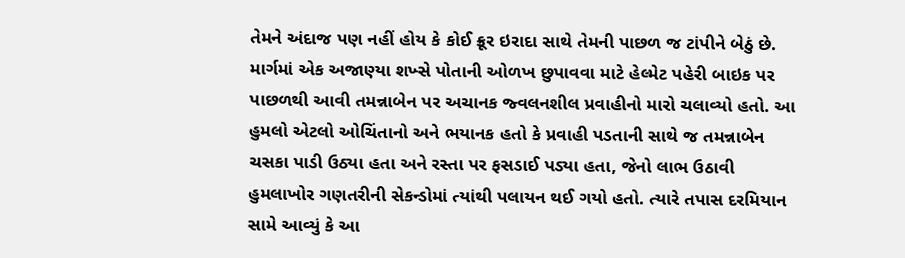તેમને અંદાજ પણ નહીં હોય કે કોઈ ક્રૂર ઇરાદા સાથે તેમની પાછળ જ ટાંપીને બેઠું છે. માર્ગમાં એક અજાણ્યા શખ્સે પોતાની ઓળખ છુપાવવા માટે હેલ્મેટ પહેરી બાઇક પર પાછળથી આવી તમન્નાબેન પર અચાનક જ્વલનશીલ પ્રવાહીનો મારો ચલાવ્યો હતો. આ હુમલો એટલો ઓચિંતાનો અને ભયાનક હતો કે પ્રવાહી પડતાની સાથે જ તમન્નાબેન ચસકા પાડી ઉઠ્યા હતા અને રસ્તા પર ફસડાઈ પડ્યા હતા, જેનો લાભ ઉઠાવી હુમલાખોર ગણતરીની સેકન્ડોમાં ત્યાંથી પલાયન થઈ ગયો હતો. ત્યારે તપાસ દરમિયાન સામે આવ્યું કે આ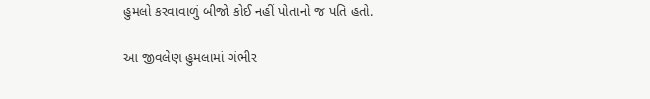હુમલો કરવાવાળું બીજો કોઈ નહીં પોતાનો જ પતિ હતો.

આ જીવલેણ હુમલામાં ગંભીર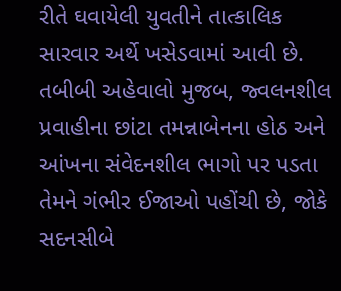રીતે ઘવાયેલી યુવતીને તાત્કાલિક સારવાર અર્થે ખસેડવામાં આવી છે. તબીબી અહેવાલો મુજબ, જ્વલનશીલ પ્રવાહીના છાંટા તમન્નાબેનના હોઠ અને આંખના સંવેદનશીલ ભાગો પર પડતા તેમને ગંભીર ઈજાઓ પહોંચી છે, જોકે સદનસીબે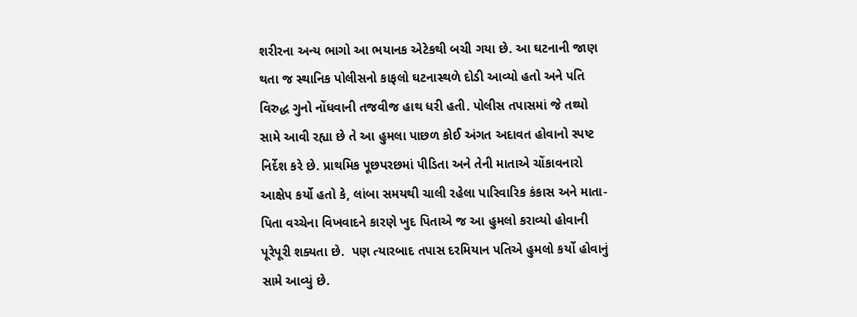શરીરના અન્ય ભાગો આ ભયાનક એટેકથી બચી ગયા છે. આ ઘટનાની જાણ થતા જ સ્થાનિક પોલીસનો કાફલો ઘટનાસ્થળે દોડી આવ્યો હતો અને પતિ વિરુદ્ધ ગુનો નોંધવાની તજવીજ હાથ ધરી હતી. પોલીસ તપાસમાં જે તથ્યો સામે આવી રહ્યા છે તે આ હુમલા પાછળ કોઈ અંગત અદાવત હોવાનો સ્પષ્ટ નિર્દેશ કરે છે. પ્રાથમિક પૂછપરછમાં પીડિતા અને તેની માતાએ ચોંકાવનારો આક્ષેપ કર્યો હતો કે, લાંબા સમયથી ચાલી રહેલા પારિવારિક કંકાસ અને માતા-પિતા વચ્ચેના વિખવાદને કારણે ખુદ પિતાએ જ આ હુમલો કરાવ્યો હોવાની પૂરેપૂરી શક્યતા છે.  પણ ત્યારબાદ તપાસ દરમિયાન પતિએ હુમલો કર્યો હોવાનું સામે આવ્યું છે.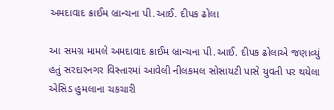અમદાવાદ ક્રાઈમ બ્રાન્ચના પી.આઈ. દીપક ઢોલા

આ સમગ્ર મામલે અમદાવાદ ક્રાઈમ બ્રાન્ચના પી.આઈ. દીપક ઢોલાએ જણાવ્યું હતું સરદારનગર વિસ્તારમાં આવેલી નીલકમલ સોસાયટી પાસે યુવતી પર થયેલા એસિડ હુમલાના ચકચારી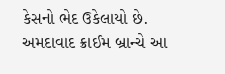કેસનો ભેદ ઉકેલાયો છે. અમદાવાદ ક્રાઈમ બ્રાન્ચે આ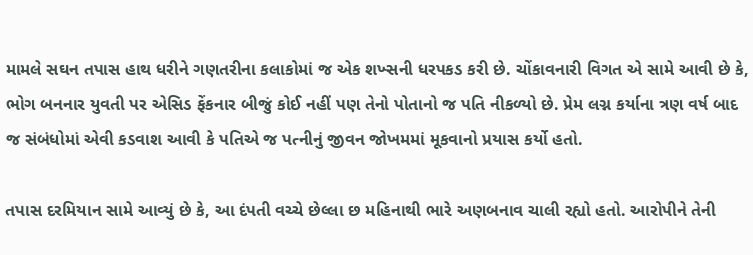મામલે સઘન તપાસ હાથ ધરીને ગણતરીના કલાકોમાં જ એક શખ્સની ધરપકડ કરી છે. ચોંકાવનારી વિગત એ સામે આવી છે કે, ભોગ બનનાર યુવતી પર એસિડ ફેંકનાર બીજું કોઈ નહીં પણ તેનો પોતાનો જ પતિ નીકળ્યો છે. પ્રેમ લગ્ન કર્યાના ત્રણ વર્ષ બાદ જ સંબંધોમાં એવી કડવાશ આવી કે પતિએ જ પત્નીનું જીવન જોખમમાં મૂકવાનો પ્રયાસ કર્યો હતો.

તપાસ દરમિયાન સામે આવ્યું છે કે, આ દંપતી વચ્ચે છેલ્લા છ મહિનાથી ભારે અણબનાવ ચાલી રહ્યો હતો. આરોપીને તેની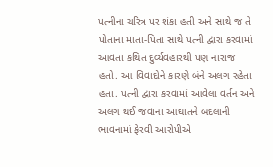પત્નીના ચરિત્ર પર શંકા હતી અને સાથે જ તે પોતાના માતા-પિતા સાથે પત્ની દ્વારા કરવામાં આવતા કથિત દુર્વ્યવહારથી પણ નારાજ હતો. આ વિવાદોને કારણે બંને અલગ રહેતા હતા. પત્ની દ્વારા કરવામાં આવેલા વર્તન અને અલગ થઈ જવાના આઘાતને બદલાની ભાવનામાં ફેરવી આરોપીએ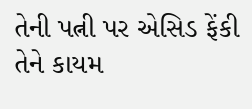તેની પત્ની પર એસિડ ફેંકી તેને કાયમ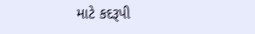માટે કદરૂપી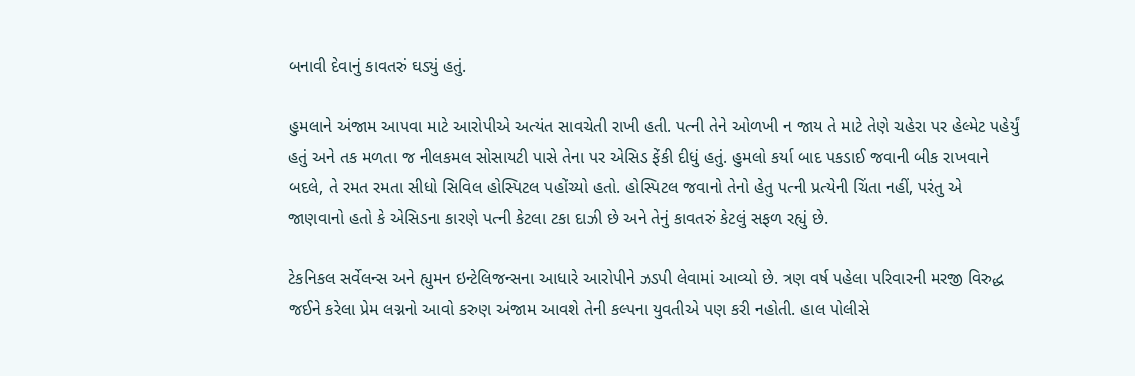બનાવી દેવાનું કાવતરું ઘડ્યું હતું.

હુમલાને અંજામ આપવા માટે આરોપીએ અત્યંત સાવચેતી રાખી હતી. પત્ની તેને ઓળખી ન જાય તે માટે તેણે ચહેરા પર હેલ્મેટ પહેર્યું હતું અને તક મળતા જ નીલકમલ સોસાયટી પાસે તેના પર એસિડ ફેંકી દીધું હતું. હુમલો કર્યા બાદ પકડાઈ જવાની બીક રાખવાને બદલે, તે રમત રમતા સીધો સિવિલ હોસ્પિટલ પહોંચ્યો હતો. હોસ્પિટલ જવાનો તેનો હેતુ પત્ની પ્રત્યેની ચિંતા નહીં, પરંતુ એ જાણવાનો હતો કે એસિડના કારણે પત્ની કેટલા ટકા દાઝી છે અને તેનું કાવતરું કેટલું સફળ રહ્યું છે.

ટેકનિકલ સર્વેલન્સ અને હ્યુમન ઇન્ટેલિજન્સના આધારે આરોપીને ઝડપી લેવામાં આવ્યો છે. ત્રણ વર્ષ પહેલા પરિવારની મરજી વિરુદ્ધ જઈને કરેલા પ્રેમ લગ્નનો આવો કરુણ અંજામ આવશે તેની કલ્પના યુવતીએ પણ કરી નહોતી. હાલ પોલીસે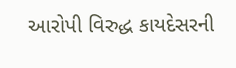આરોપી વિરુદ્ધ કાયદેસરની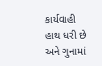કાર્યવાહી હાથ ધરી છે અને ગુનામાં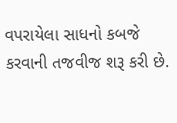વપરાયેલા સાધનો કબજે કરવાની તજવીજ શરૂ કરી છે.